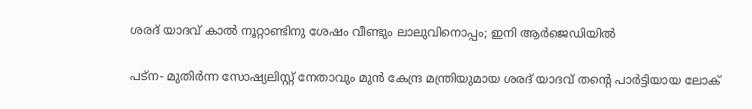ശരദ് യാദവ് കാല്‍ നൂറ്റാണ്ടിനു ശേഷം വീണ്ടും ലാലുവിനൊപ്പം; ഇനി ആര്‍ജെഡിയില്‍

പട്‌ന- മുതിര്‍ന്ന സോഷ്യലിസ്റ്റ് നേതാവും മുന്‍ കേന്ദ്ര മന്ത്രിയുമായ ശരദ് യാദവ് തന്റെ പാര്‍ട്ടിയായ ലോക്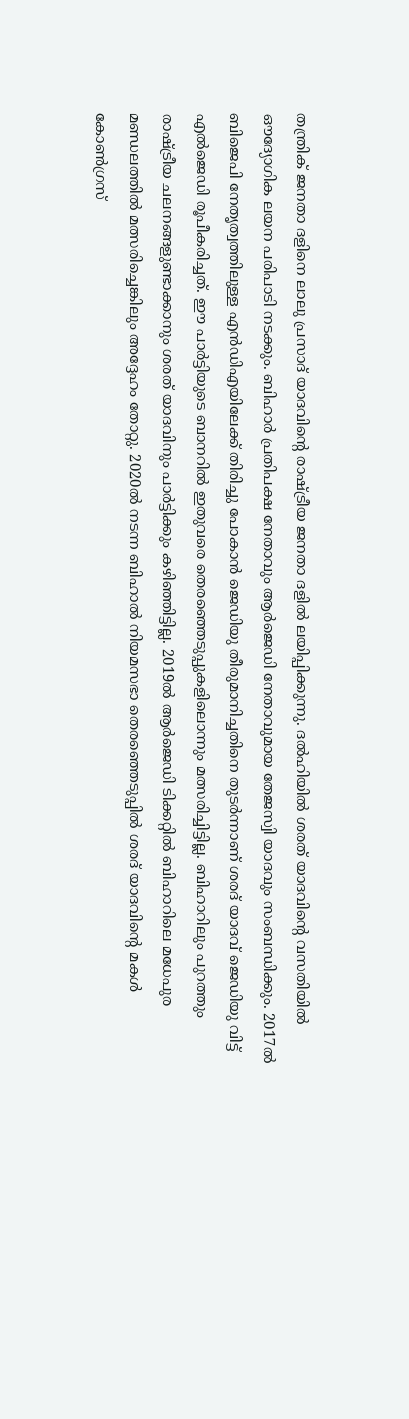തന്ത്രിക് ജനതാ ദളിനെ ലാലു പ്രസാദ് യാദവിന്റെ രാഷ്ട്രീയ ജനതാ ദളില്‍ ലയിപ്പിക്കുന്നു. ദല്‍ഹിയില്‍ ശരത് യാദവിന്റെ വസതിയില്‍ ഔദ്യോഗിക ലയന പരിപാടി നടക്കും. ബിഹാര്‍ പ്രതിപക്ഷ നേതാവും ആര്‍ജെഡി നേതാവുമായ തേജസ്വി യാദവും സംബന്ധിക്കും. 2017ല്‍ ബിജെപി നേതൃത്വത്തിലുള്ള എന്‍ഡിഎയിലേക്ക് തിരിച്ചു പോകാന്‍ ജെഡിയു തീരുമാനിച്ചതിനെ തുടര്‍ന്നാണ് ശരദ് യാദവ് ജെഡിയു വിട്ട് എല്‍ജെഡി രൂപീകരിച്ചത്. ഈ പാര്‍ട്ടിയുടെ ബാനറില്‍ ഇതുവരെ തെരഞ്ഞെടുപ്പുകളിലൊന്നും മത്സരിച്ചിട്ടില്ല. ബിഹാറിലും പുറത്തും രാഷ്ട്രീയ ചലനങ്ങളുണ്ടാക്കാനും ശരത് യാദവിനും പാര്‍ട്ടിക്കും കഴിഞ്ഞിട്ടില്ല. 2019ല്‍ ആര്‍ജെഡി ടിക്കറ്റില്‍ ബിഹാറിലെ മധേപുര മണ്ഡലത്തില്‍ മത്സരിച്ചെങ്കിലും അദ്ദേഹം തോറ്റു. 2020ല്‍ നടന്ന ബിഹാല്‍ നിയമസഭാ തെരഞ്ഞെടുപ്പില്‍ ശരദ് യാദവിന്റെ മകള്‍ കോണ്‍ഗ്രസ്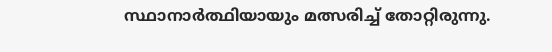സ്ഥാനാര്‍ത്ഥിയായും മത്സരിച്ച് തോറ്റിരുന്നു.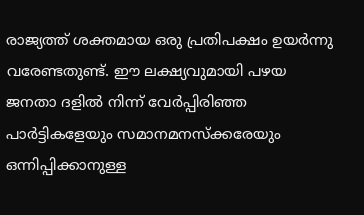രാജ്യത്ത് ശക്തമായ ഒരു പ്രതിപക്ഷം ഉയര്‍ന്നു വരേണ്ടതുണ്ട്. ഈ ലക്ഷ്യവുമായി പഴയ ജനതാ ദളില്‍ നിന്ന് വേര്‍പ്പിരിഞ്ഞ പാര്‍ട്ടികളേയും സമാനമനസ്‌ക്കരേയും ഒന്നിപ്പിക്കാനുള്ള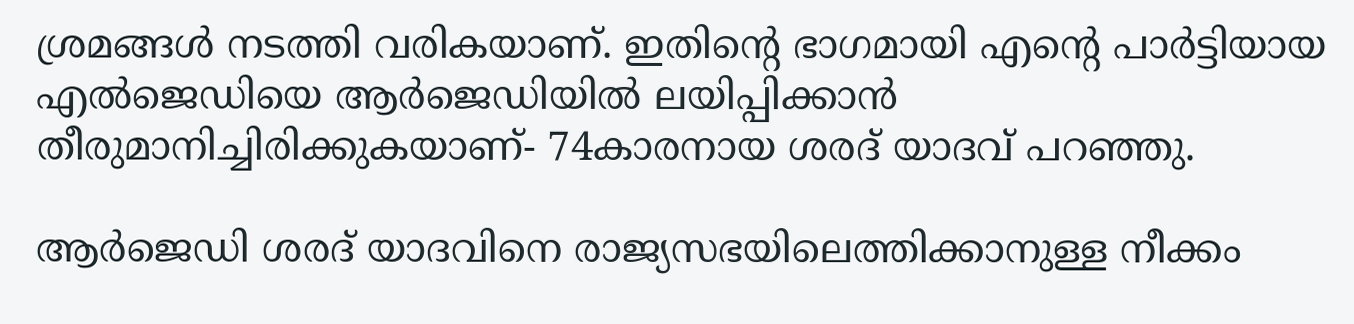ശ്രമങ്ങള്‍ നടത്തി വരികയാണ്. ഇതിന്റെ ഭാഗമായി എന്റെ പാര്‍ട്ടിയായ എല്‍ജെഡിയെ ആര്‍ജെഡിയില്‍ ലയിപ്പിക്കാന്‍ തീരുമാനിച്ചിരിക്കുകയാണ്- 74കാരനായ ശരദ് യാദവ് പറഞ്ഞു.

ആര്‍ജെഡി ശരദ് യാദവിനെ രാജ്യസഭയിലെത്തിക്കാനുള്ള നീക്കം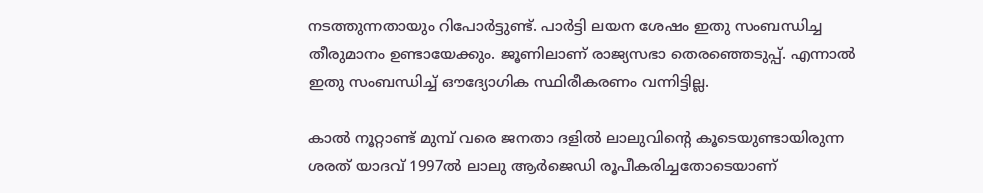നടത്തുന്നതായും റിപോര്‍ട്ടുണ്ട്. പാര്‍ട്ടി ലയന ശേഷം ഇതു സംബന്ധിച്ച തീരുമാനം ഉണ്ടായേക്കും. ജൂണിലാണ് രാജ്യസഭാ തെരഞ്ഞെടുപ്പ്. എന്നാല്‍ ഇതു സംബന്ധിച്ച് ഔദ്യോഗിക സ്ഥിരീകരണം വന്നിട്ടില്ല.

കാല്‍ നൂറ്റാണ്ട് മുമ്പ് വരെ ജനതാ ദളില്‍ ലാലുവിന്റെ കൂടെയുണ്ടായിരുന്ന ശരത് യാദവ് 1997ല്‍ ലാലു ആര്‍ജെഡി രൂപീകരിച്ചതോടെയാണ്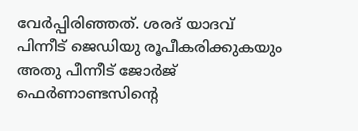വേര്‍പ്പിരിഞ്ഞത്. ശരദ് യാദവ് പിന്നീട് ജെഡിയു രൂപീകരിക്കുകയും അതു പീന്നീട് ജോര്‍ജ് ഫെര്‍ണാണ്ടസിന്റെ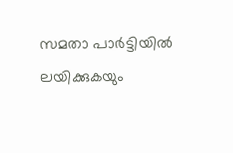സമതാ പാര്‍ട്ടിയില്‍ ലയിക്കുകയും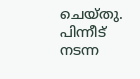ചെയ്തു. പിന്നീട് നടന്ന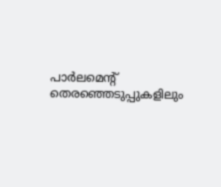പാര്‍ലമെന്റ് തെരഞ്ഞെടുപ്പുകളിലും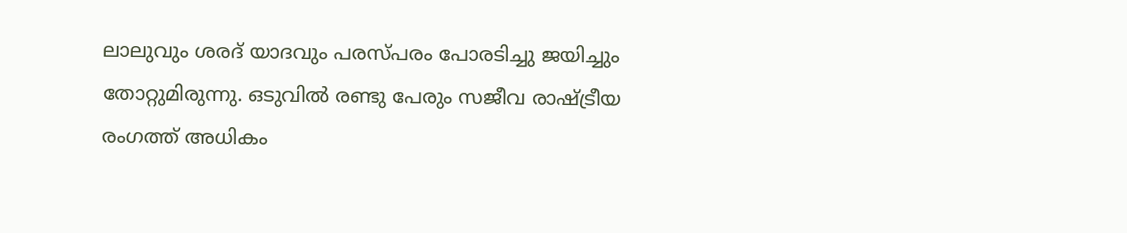ലാലുവും ശരദ് യാദവും പരസ്പരം പോരടിച്ചു ജയിച്ചും തോറ്റുമിരുന്നു. ഒടുവില്‍ രണ്ടു പേരും സജീവ രാഷ്ട്രീയ രംഗത്ത് അധികം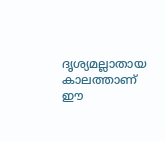ദൃശ്യമല്ലാതായ കാലത്താണ് ഈ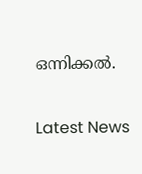ഒന്നിക്കല്‍.

Latest News